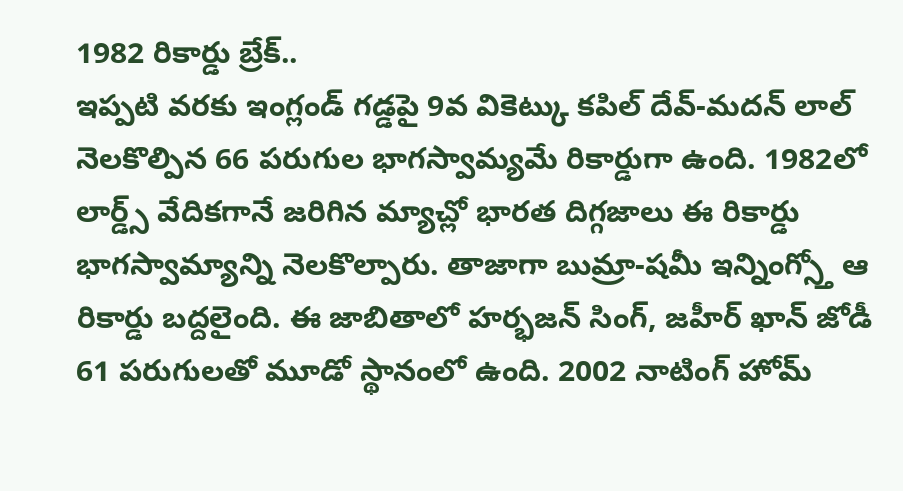1982 రికార్డు బ్రేక్..
ఇప్పటి వరకు ఇంగ్లండ్ గడ్డపై 9వ వికెట్కు కపిల్ దేవ్-మదన్ లాల్ నెలకొల్పిన 66 పరుగుల భాగస్వామ్యమే రికార్డుగా ఉంది. 1982లో లార్డ్స్ వేదికగానే జరిగిన మ్యాచ్లో భారత దిగ్గజాలు ఈ రికార్డు భాగస్వామ్యాన్ని నెలకొల్పారు. తాజాగా బుమ్రా-షమీ ఇన్నింగ్స్తో ఆ రికార్డు బద్దలైంది. ఈ జాబితాలో హర్భజన్ సింగ్, జహీర్ ఖాన్ జోడీ 61 పరుగులతో మూడో స్థానంలో ఉంది. 2002 నాటింగ్ హోమ్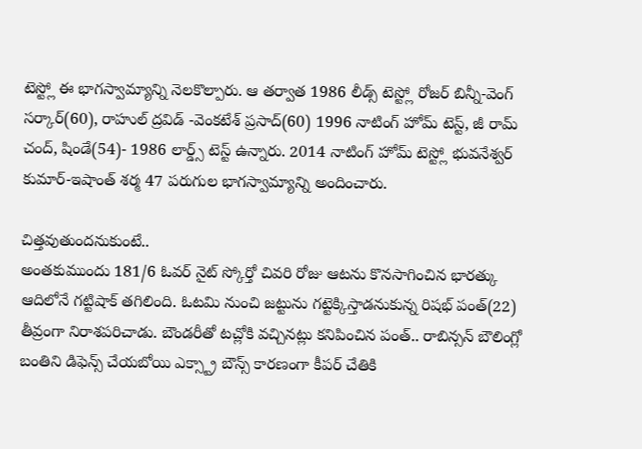టెస్ట్లో ఈ భాగస్వామ్యాన్ని నెలకొల్పారు. ఆ తర్వాత 1986 లీడ్స్ టెస్ట్లో రోజర్ బిన్నీ-వెంగ్ సర్కార్(60), రాహుల్ ద్రవిడ్ -వెంకటేశ్ ప్రసాద్(60) 1996 నాటింగ్ హోమ్ టెస్ట్, జీ రామ్ చంద్, షిండే(54)- 1986 లార్డ్స్ టెస్ట్ ఉన్నారు. 2014 నాటింగ్ హోమ్ టెస్ట్లో భువనేశ్వర్ కుమార్-ఇషాంత్ శర్మ 47 పరుగుల భాగస్వామ్యాన్ని అందించారు.

చిత్తవుతుందనుకుంటే..
అంతకుముందు 181/6 ఓవర్ నైట్ స్కోర్తో చివరి రోజు ఆటను కొనసాగించిన భారత్కు ఆదిలోనే గట్టిషాక్ తగిలింది. ఓటమి నుంచి జట్టును గట్టెక్కిస్తాడనుకున్న రిషభ్ పంత్(22) తీవ్రంగా నిరాశపరిచాడు. బౌండరీతో టచ్లోకి వచ్చినట్లు కనిపించిన పంత్.. రాబిన్సన్ బౌలింగ్లో బంతిని డిఫెన్స్ చేయబోయి ఎక్స్ట్రా బౌన్స్ కారణంగా కీపర్ చేతికి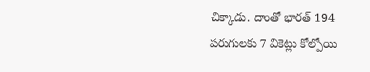చిక్కాడు. దాంతో భారత్ 194 పరుగులకు 7 వికెట్లు కోల్పోయి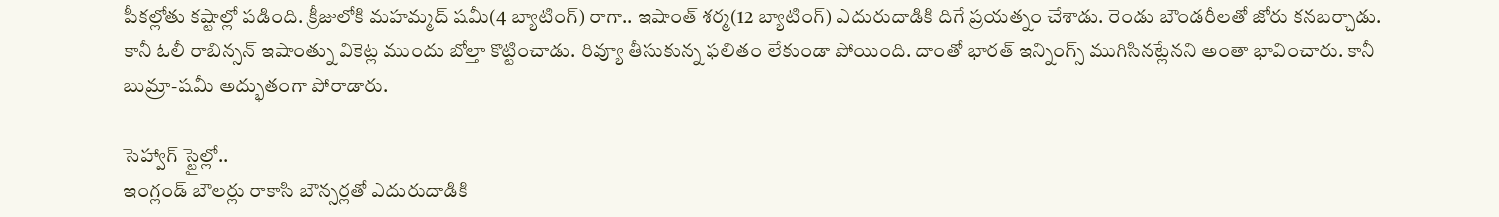పీకల్లోతు కష్టాల్లో పడింది. క్రీజులోకి మహమ్మద్ షమీ(4 బ్యాటింగ్) రాగా.. ఇషాంత్ శర్మ(12 బ్యాటింగ్) ఎదురుదాడికి దిగే ప్రయత్నం చేశాడు. రెండు బౌండరీలతో జోరు కనబర్చాడు. కానీ ఓలీ రాబిన్సన్ ఇషాంత్ను వికెట్ల ముందు బోల్తా కొట్టించాడు. రివ్యూ తీసుకున్న ఫలితం లేకుండా పోయింది. దాంతో భారత్ ఇన్నింగ్స్ ముగిసినట్లేనని అంతా భావించారు. కానీ బుమ్రా-షమీ అద్భుతంగా పోరాడారు.

సెహ్వాగ్ స్టైల్లో..
ఇంగ్లండ్ బౌలర్లు రాకాసి బౌన్సర్లతో ఎదురుదాడికి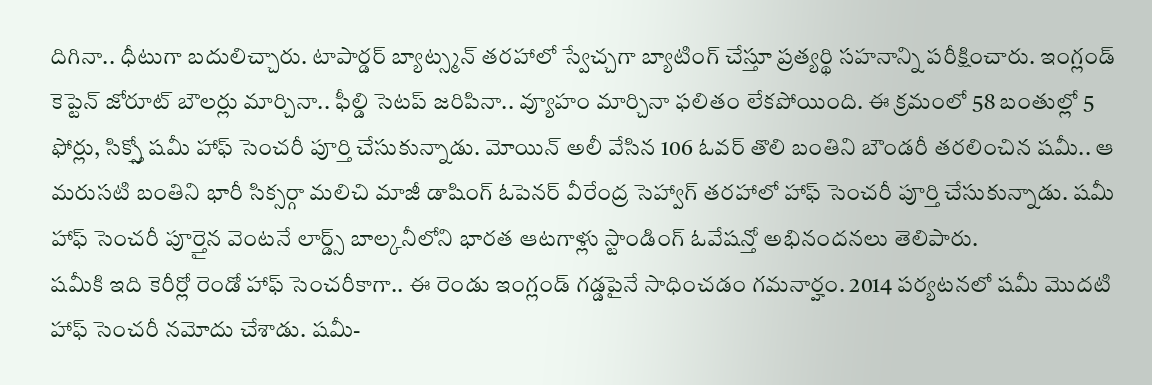దిగినా.. ధీటుగా బదులిచ్చారు. టాపార్డర్ బ్యాట్స్మన్ తరహాలో స్వేచ్చగా బ్యాటింగ్ చేస్తూ ప్రత్యర్థి సహనాన్ని పరీక్షించారు. ఇంగ్లండ్ కెప్టెన్ జోరూట్ బౌలర్లు మార్చినా.. ఫీల్డి సెటప్ జరిపినా.. వ్యూహం మార్చినా ఫలితం లేకపోయింది. ఈ క్రమంలో 58 బంతుల్లో 5 ఫోర్లు, సిక్స్తో షమీ హాఫ్ సెంచరీ పూర్తి చేసుకున్నాడు. మోయిన్ అలీ వేసిన 106 ఓవర్ తొలి బంతిని బౌండరీ తరలించిన షమీ.. ఆ మరుసటి బంతిని భారీ సిక్సర్గా మలిచి మాజీ డాషింగ్ ఓపెనర్ వీరేంద్ర సెహ్వాగ్ తరహాలో హాఫ్ సెంచరీ పూర్తి చేసుకున్నాడు. షమీ హాఫ్ సెంచరీ పూర్తైన వెంటనే లార్డ్స్ బాల్కనీలోని భారత ఆటగాళ్లు స్టాండింగ్ ఓవేషన్తో అభినందనలు తెలిపారు.
షమీకి ఇది కెరీర్లో రెండో హాఫ్ సెంచరీకాగా.. ఈ రెండు ఇంగ్లండ్ గడ్డపైనే సాధించడం గమనార్హం. 2014 పర్యటనలో షమీ మొదటి హాఫ్ సెంచరీ నమోదు చేశాడు. షమీ-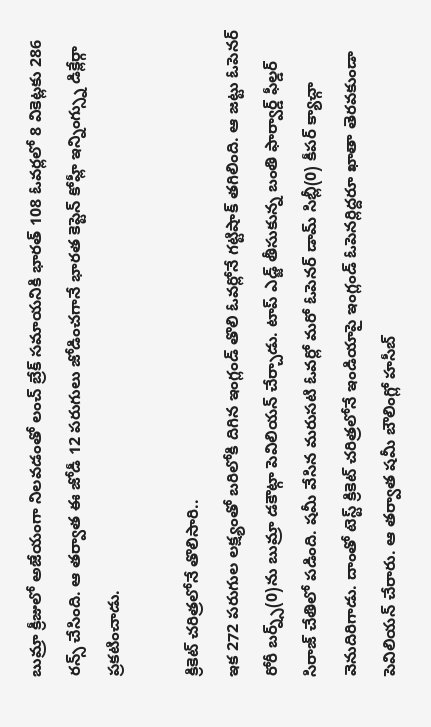బుమ్రా క్రీజులో అజేయంగా నిలవడంతో లంచ్ బ్రేక్ సమాయనికి భారత్ 108 ఓవర్లలో 8 వికెట్లకు 286 రన్స్ చేసింది. ఆ తర్వాత ఈ జోడీ 12 పరుగులు జోడించగానే భారత కెప్టెన్ కోహ్లీ ఇన్నింగ్స్ను డిక్లేర్గా ప్రకటించాడు.

క్రికెట్ చరిత్రలోనే తొలిసారి..
ఇక 272 పరుగుల లక్ష్యంతో బరిలోకి దిగిన ఇంగ్లండ్ తొలి ఓవర్లోనే గట్టిషాక్ తగిలింది. ఆ జట్టు ఓపెనర్ రోరీ బర్న్స్(0)ను బుమ్రా డకౌట్గా పెవిలియన్ చేర్చాడు. టాప్ ఎడ్జ్ తీసుకున్న బంతి ఫార్వార్డ్ ఫీల్డర్ సిరాజ్ చేతిలో పడింది. షమీ వేసిన మరుసటి ఓవర్లో మరో ఓపెనర్ డామ్ సిబ్లీ(0) కీపర్ క్యాచ్గా వెనుదిరిగాడు. దాంతో టెస్ట్ క్రికెట్ చరిత్రలోనే ఇండియాపై ఇంగ్లండ్ ఓపెనర్లిద్దరూ ఖాతా తెరవకుండా పెవిలియన్ చేరారు. ఆ తర్వాత షమీ బౌలింగ్లో హసీబ్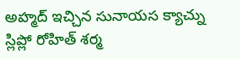అహ్మద్ ఇచ్చిన సునాయస క్యాచ్ను స్లిప్లో రోహిత్ శర్మ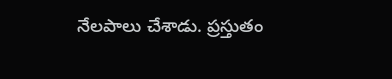నేలపాలు చేశాడు. ప్రస్తుతం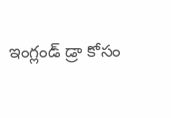ఇంగ్లండ్ డ్రా కోసం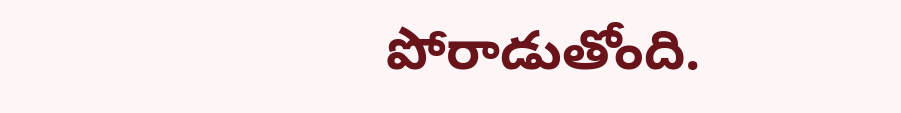పోరాడుతోంది.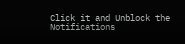Click it and Unblock the Notifications